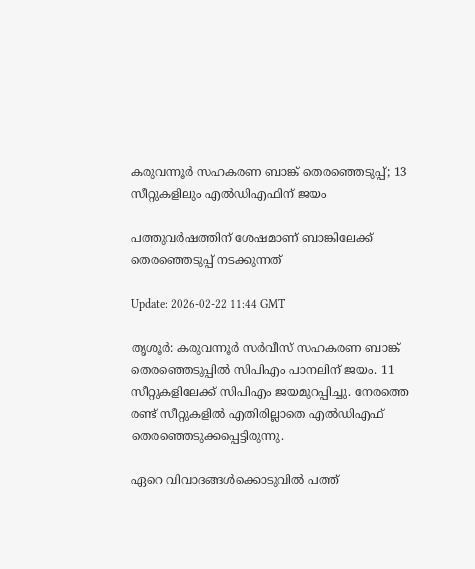കരുവന്നൂര്‍ സഹകരണ ബാങ്ക് തെരഞ്ഞെടുപ്പ്; 13 സീറ്റുകളിലും എല്‍ഡിഎഫിന് ജയം

പത്തുവർഷത്തിന് ശേഷമാണ് ബാങ്കിലേക്ക് തെരഞ്ഞെടുപ്പ് നടക്കുന്നത്

Update: 2026-02-22 11:44 GMT

തൃശൂര്‍: കരുവന്നൂര്‍ സര്‍വീസ് സഹകരണ ബാങ്ക് തെരഞ്ഞെടുപ്പില്‍ സിപിഎം പാനലിന് ജയം. 11 സീറ്റുകളിലേക്ക് സിപിഎം ജയമുറപ്പിച്ചു. നേരത്തെ രണ്ട് സീറ്റുകളില്‍ എതിരില്ലാതെ എല്‍ഡിഎഫ് തെരഞ്ഞെടുക്കപ്പെട്ടിരുന്നു.

ഏറെ വിവാദങ്ങള്‍ക്കൊടുവില്‍ പത്ത്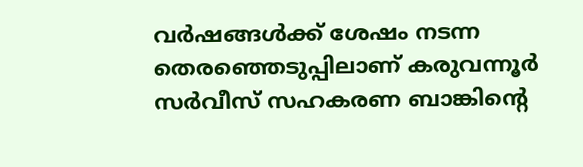വര്‍ഷങ്ങള്‍ക്ക് ശേഷം നടന്ന തെരഞ്ഞെടുപ്പിലാണ് കരുവന്നൂര്‍ സര്‍വീസ് സഹകരണ ബാങ്കിന്റെ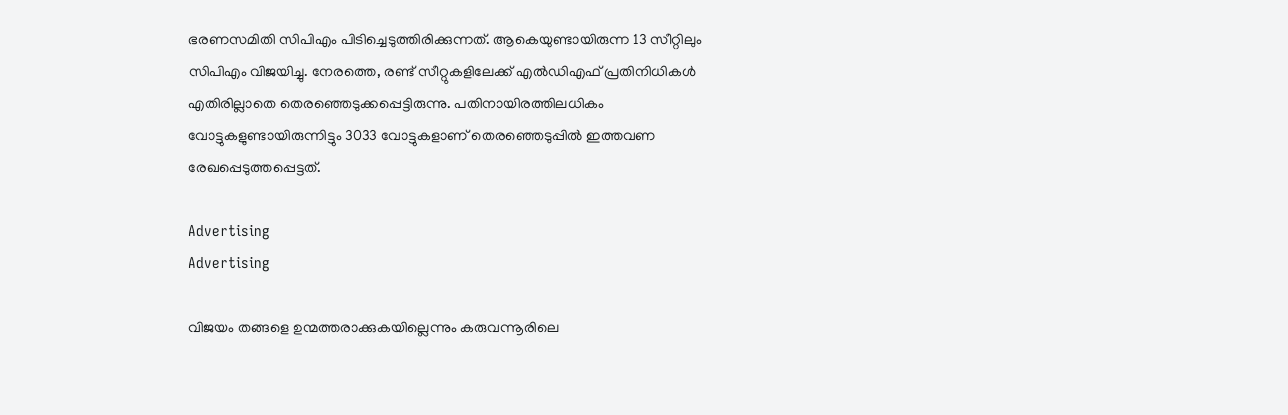ഭരണസമിതി സിപിഎം പിടിച്ചെടുത്തിരിക്കുന്നത്. ആകെയുണ്ടായിരുന്ന 13 സീറ്റിലും സിപിഎം വിജയിച്ചു. നേരത്തെ, രണ്ട് സീറ്റുകളിലേക്ക് എല്‍ഡിഎഫ് പ്രതിനിധികള്‍ എതിരില്ലാതെ തെരഞ്ഞെടുക്കപ്പെട്ടിരുന്നു. പതിനായിരത്തിലധികം വോട്ടുകളുണ്ടായിരുന്നിട്ടും 3033 വോട്ടുകളാണ് തെരഞ്ഞെടുപ്പില്‍ ഇത്തവണ രേഖപ്പെടുത്തപ്പെട്ടത്.

Advertising
Advertising

വിജയം തങ്ങളെ ഉന്മത്തരാക്കുകയില്ലെന്നും കരുവന്നൂരിലെ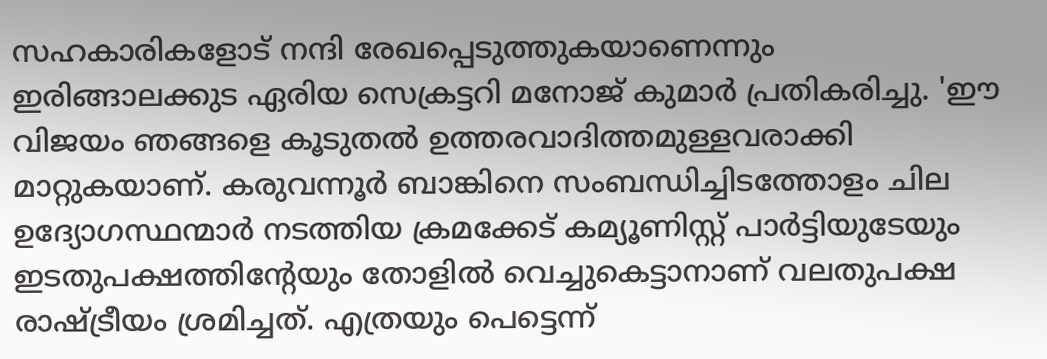സഹകാരികളോട് നന്ദി രേഖപ്പെടുത്തുകയാണെന്നും ഇരിങ്ങാലക്കുട ഏരിയ സെക്രട്ടറി മനോജ് കുമാര്‍ പ്രതികരിച്ചു. 'ഈ വിജയം ഞങ്ങളെ കൂടുതല്‍ ഉത്തരവാദിത്തമുള്ളവരാക്കി മാറ്റുകയാണ്. കരുവന്നൂര്‍ ബാങ്കിനെ സംബന്ധിച്ചിടത്തോളം ചില ഉദ്യോഗസ്ഥന്മാര്‍ നടത്തിയ ക്രമക്കേട് കമ്യൂണിസ്റ്റ് പാര്‍ട്ടിയുടേയും ഇടതുപക്ഷത്തിന്റേയും തോളില്‍ വെച്ചുകെട്ടാനാണ് വലതുപക്ഷ രാഷ്ട്രീയം ശ്രമിച്ചത്. എത്രയും പെട്ടെന്ന്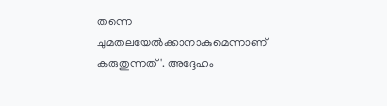തന്നെ ചുമതലയേല്‍ക്കാനാകുമെന്നാണ് കരുതുന്നത്'. അദ്ദേഹം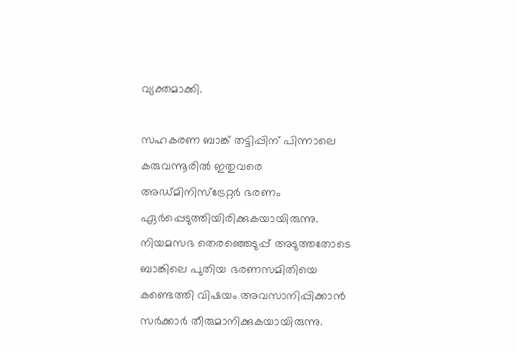വ്യക്തമാക്കി.

സഹകരണ ബാങ്ക് തട്ടിപ്പിന് പിന്നാലെ കരുവന്നൂരില്‍ ഇതുവരെ അഡ്മിനിസ്‌ട്രേറ്റര്‍ ഭരണം ഏര്‍പ്പെടുത്തിയിരിക്കുകയായിരുന്നു. നിയമസഭ തെരഞ്ഞെടുപ്പ് അടുത്തതോടെ ബാങ്കിലെ പുതിയ ഭരണസമിതിയെ കണ്ടെത്തി വിഷയം അവസാനിപ്പിക്കാന്‍ സര്‍ക്കാര്‍ തീരുമാനിക്കുകയായിരുന്നു.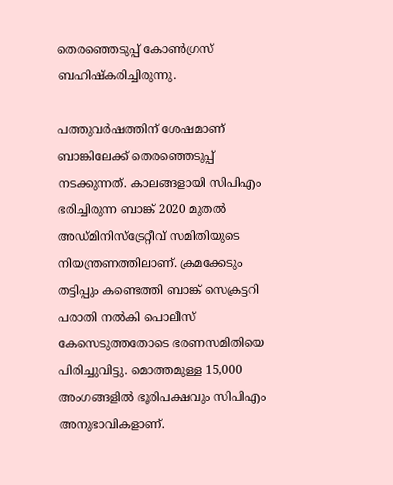തെരഞ്ഞെടുപ്പ് കോണ്‍ഗ്രസ് ബഹിഷ്‌കരിച്ചിരുന്നു.

പത്തുവര്‍ഷത്തിന് ശേഷമാണ് ബാങ്കിലേക്ക് തെരഞ്ഞെടുപ്പ് നടക്കുന്നത്. കാലങ്ങളായി സിപിഎം ഭരിച്ചിരുന്ന ബാങ്ക് 2020 മുതല്‍ അഡ്മിനിസ്‌ട്രേറ്റീവ് സമിതിയുടെ നിയന്ത്രണത്തിലാണ്. ക്രമക്കേടും തട്ടിപ്പും കണ്ടെത്തി ബാങ്ക് സെക്രട്ടറി പരാതി നല്‍കി പൊലീസ് കേസെടുത്തതോടെ ഭരണസമിതിയെ പിരിച്ചുവിട്ടു. മൊത്തമുള്ള 15,000 അംഗങ്ങളില്‍ ഭൂരിപക്ഷവും സിപിഎം അനുഭാവികളാണ്.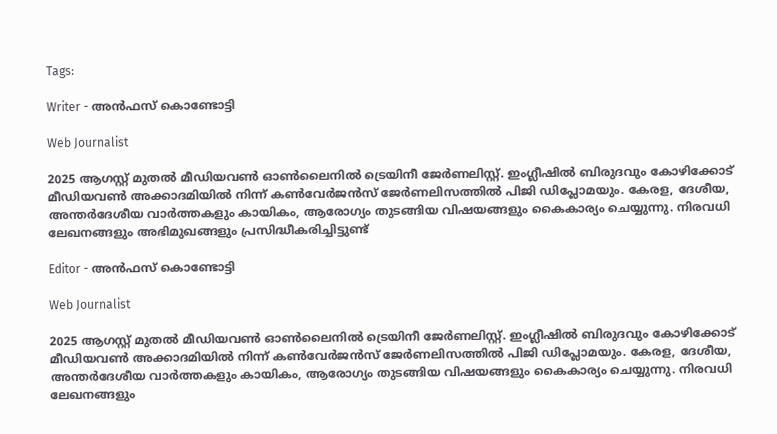Tags:

Writer - അൻഫസ് കൊണ്ടോട്ടി

Web Journalist

2025 ആഗസ്റ്റ് മുതൽ മീഡിയവൺ ഓൺലൈനിൽ ട്രെയിനീ ജേർണലിസ്റ്റ്. ഇംഗ്ലീഷിൽ ബിരുദവും കോഴിക്കോട് മീഡിയവൺ അക്കാദമിയിൽ നിന്ന് കൺവേർജൻസ് ജേർണലിസത്തിൽ പിജി ഡിപ്ലോമയും. കേരള, ദേശീയ, അന്തർദേശീയ വാർത്തകളും കായികം, ആരോഗ്യം തുടങ്ങിയ വിഷയങ്ങളും കൈകാര്യം ചെയ്യുന്നു. നിരവധി ലേഖനങ്ങളും അഭിമുഖങ്ങളും പ്രസിദ്ധീകരിച്ചിട്ടുണ്ട്

Editor - അൻഫസ് കൊണ്ടോട്ടി

Web Journalist

2025 ആഗസ്റ്റ് മുതൽ മീഡിയവൺ ഓൺലൈനിൽ ട്രെയിനീ ജേർണലിസ്റ്റ്. ഇംഗ്ലീഷിൽ ബിരുദവും കോഴിക്കോട് മീഡിയവൺ അക്കാദമിയിൽ നിന്ന് കൺവേർജൻസ് ജേർണലിസത്തിൽ പിജി ഡിപ്ലോമയും. കേരള, ദേശീയ, അന്തർദേശീയ വാർത്തകളും കായികം, ആരോഗ്യം തുടങ്ങിയ വിഷയങ്ങളും കൈകാര്യം ചെയ്യുന്നു. നിരവധി ലേഖനങ്ങളും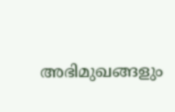അഭിമുഖങ്ങളും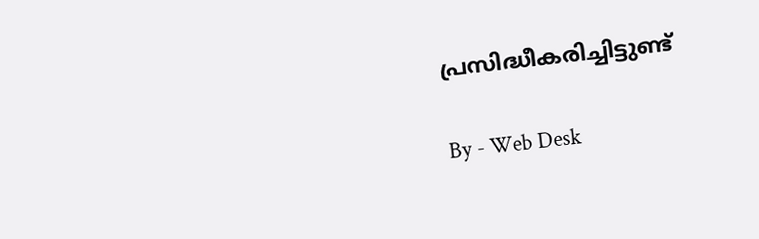പ്രസിദ്ധീകരിച്ചിട്ടുണ്ട്

By - Web Desk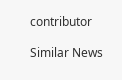contributor

Similar News